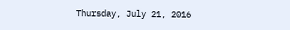Thursday, July 21, 2016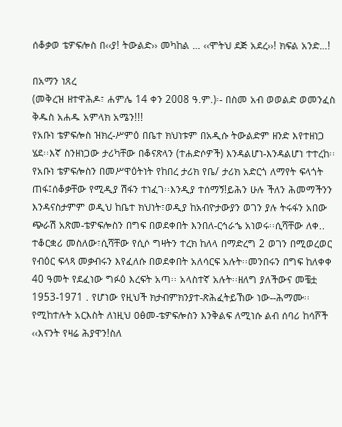ሰቆቃወ ቴዎፍሎስ በ‹‹ያ! ትውልድ›› መካከል … ‹‹ሞትህ ደጅ አደረ››! ክፍል አንድ…!

በአማን ነጸረ
(መቅረዝ ዘተዋሕዶ፣ ሐምሌ 14 ቀን 2008 ዓ.ም.)፡- በስመ አብ ወወልድ ወመንፈስ ቅዱስ አሐዱ አምላክ አሜን!!!
የአቡነ ቴዎፍሎስ ዝክረ-ሥምዕ በቤተ ክህነቱም በአዲሱ ትውልድም ዘንድ እየተዘነጋ ሄደ፡፡እኛ ስንዘነጋው ታሪካቸው በቆናጽላን (ተሐድሶዎች) እንዳልሆነ-እንዳልሆነ ተተረከ፡፡የአቡነ ቴዎፍሎስን በመሥዋዕትነት የከበረ ታሪክ የቤ/ ታሪክ አድርጎ ለማየት ፍላጎት ጠፋ፤ሰቆቃቸው የሚዲያ ሽፋን ተነፈገ፡፡እንዲያ ተሰማኝ!ይሕን ሁሉ ችለን ሕመማችንን እንዳናስታምም ወዲህ ከቤተ ክህነት፣ወዲያ ከአብዮታውያን ወገን ያሉ ትሩፋን አበው ጭራሽ አጽመ-ቴዎፍሎስን በግፍ በወደቀበት እንበለ-ርኅራኄ አነወሩ፡፡ሲሻቸው ለቀ.. ተቆርቋሪ መስለው፣ሲሻቸው የሲሶ ግዛትን ተረክ ከለላ በማድረግ 2 ወገን በሚወረወር የብዕር ፍላጻ መቃብሩን እየፈለሱ በወደቀበት አለሳርፍ አሉት፡፡መንበሩን በግፍ ከለቀቀ 40 ዓመት የደፈነው ግፉዕ እረፍት አጣ፡፡ አላስተኛ አሉት፡፡ዘለግ ያለችውና መቼቷ 1953-1971 . የሆነው የዚህች ክታብምክንያተ-ጽሕፈትይኸው ነው--ሕማሙ፡፡የሚከተሉት አርእስት ለነዚህ ዐፅመ-ቴዎፍሎስን እንቅልፍ ለሚነሱ ልብ ሰባሪ ከሳሾች ‹‹እናንት የዛሬ ሕያዋን!ስለ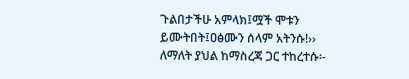ጉልበታችሁ አምላክ፤ሟች ሞቱን ይሙትበት፤ዐፅሙን ሰላም አትንሱ!›› ለማለት ያህል ከማስረጃ ጋር ተከረተሱ፡-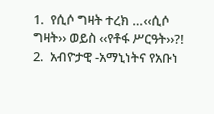1.  የሲሶ ግዛት ተረክ …‹‹ሲሶ ግዛት›› ወይስ ‹‹የቶፋ ሥርዓት››?!
2.  አብዮታዊ -አማኒነትና የአቡነ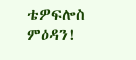ቴዎፍሎስ ምዕዳን!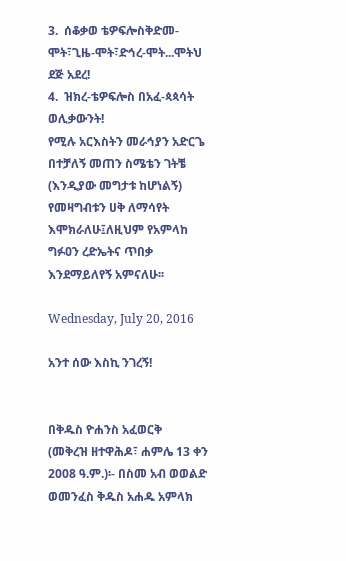3.  ሰቆቃወ ቴዎፍሎስቅድመ-ሞት፣ጊዜ-ሞት፣ድኅረ-ሞት...ሞትህ ደጅ አደረ!
4.  ዝክረ-ቴዎፍሎስ በአፈ-ጳጳሳት ወሊቃውንት!
የሚሉ አርእስትን መራኅያን አድርጌ በተቻለኝ መጠን ስሜቴን ገትቼ (እንዲያው መግታቱ ከሆነልኝ) የመዛግብቱን ሀቅ ለማሳየት እሞክራለሁ፤ለዚህም የአምላከ ግፉዐን ረድኤትና ጥበቃ እንደማይለየኝ አምናለሁ፡፡

Wednesday, July 20, 2016

አንተ ሰው እስኪ ንገረኝ!


በቅዱስ ዮሐንስ አፈወርቅ
(መቅረዝ ዘተዋሕዶ፣ ሐምሌ 13 ቀን 2008 ዓ.ም.)፡- በስመ አብ ወወልድ ወመንፈስ ቅዱስ አሐዱ አምላክ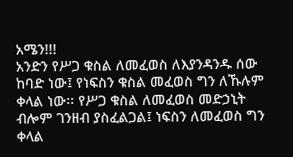አሜን!!!
አንድን የሥጋ ቁስል ለመፈወስ ለእያንዳንዱ ሰው ከባድ ነው፤ የነፍስን ቁስል መፈወስ ግን ለኹሉም ቀላል ነው፡፡ የሥጋ ቁስል ለመፈወስ መድኃኒት ብሎም ገንዘብ ያስፈልጋል፤ ነፍስን ለመፈወስ ግን ቀላል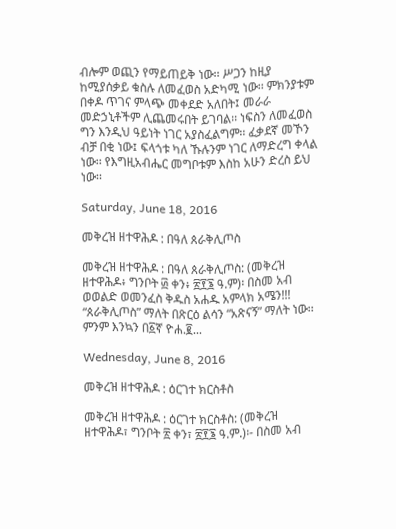ብሎም ወጪን የማይጠይቅ ነው፡፡ ሥጋን ከዚያ ከሚያሰቃይ ቁስሉ ለመፈወስ አድካሚ ነው፡፡ ምክንያቱም በቀዶ ጥገና ምላጭ መቀደድ አለበት፤ መራራ መድኃኒቶችም ሊጨመሩበት ይገባል፡፡ ነፍስን ለመፈወስ ግን እንዲህ ዓይነት ነገር አያስፈልግም፡፡ ፈቃደኛ መኾን ብቻ በቂ ነው፤ ፍላጎቱ ካለ ኹሉንም ነገር ለማድረግ ቀላል ነው፡፡ የእግዚአብሔር መግቦቱም እስከ አሁን ድረስ ይህ ነው፡፡

Saturday, June 18, 2016

መቅረዝ ዘተዋሕዶ : በዓለ ጰራቅሊጦስ

መቅረዝ ዘተዋሕዶ : በዓለ ጰራቅሊጦስ: (መቅረዝ ዘተዋሕዶ፥ ግንቦት ፴ ቀን፥ ፳፻፮ ዓ.ም)፡ በስመ አብ ወወልድ ወመንፈስ ቅዱስ አሐዱ አምላክ አሜን!!!     “ጰራቅሊጦስ” ማለት በጽርዕ ልሳን “አጽናኝ” ማለት ነው፡፡ ምንም እንኳን በ፩ኛ ዮሐ.፪...

Wednesday, June 8, 2016

መቅረዝ ዘተዋሕዶ : ዕርገተ ክርስቶስ

መቅረዝ ዘተዋሕዶ : ዕርገተ ክርስቶስ: (መቅረዝ ዘተዋሕዶ፣ ግንቦት ፳ ቀን፣ ፳፻፮ ዓ.ም.)፡- በስመ አብ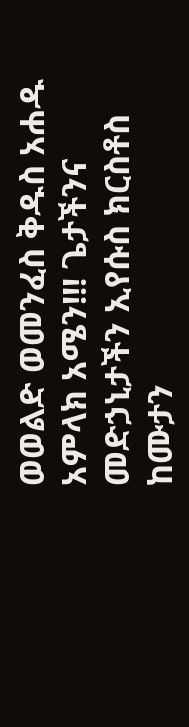ወወልድ ወመንፈስ ቅዱስ አሐዱ አምላክ አሜን!!! ጌታችንና መድኃኒታችን ኢየሱስ ክርስቶስ ከሙታን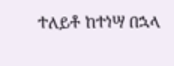ተለይቶ ከተነሣ በኋላ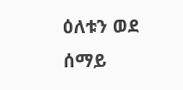ዕለቱን ወደ ሰማይ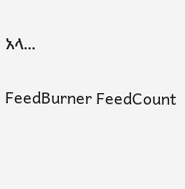አላ...

FeedBurner FeedCount